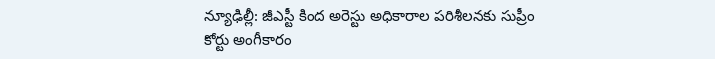న్యూఢిల్లీ: జీఎస్టీ కింద అరెస్టు అధికారాల పరిశీలనకు సుప్రీం కోర్టు అంగీకారం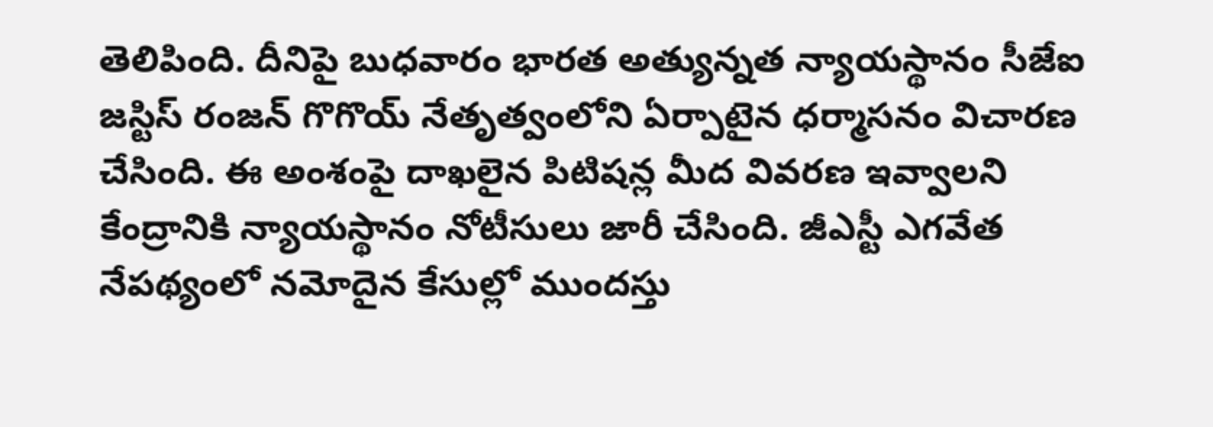తెలిపింది. దీనిపై బుధవారం భారత అత్యున్నత న్యాయస్థానం సీజేఐ జస్టిస్ రంజన్ గొగొయ్ నేతృత్వంలోని ఏర్పాటైన ధర్మాసనం విచారణ చేసింది. ఈ అంశంపై దాఖలైన పిటిషన్ల మీద వివరణ ఇవ్వాలని కేంద్రానికి న్యాయస్థానం నోటీసులు జారీ చేసింది. జీఎస్టీ ఎగవేత నేపథ్యంలో నమోదైన కేసుల్లో ముందస్తు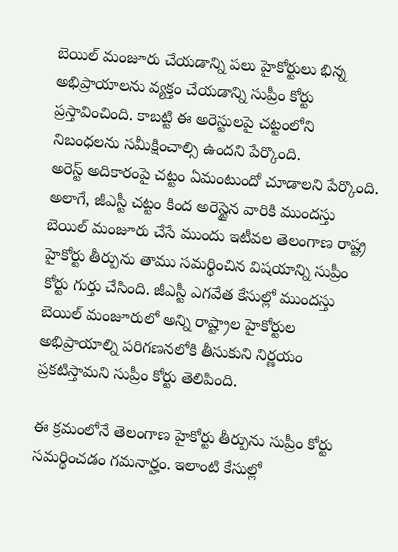బెయిల్ మంజూరు చేయడాన్ని పలు హైకోర్టులు భిన్న అభిప్రాయాలను వ్యక్తం చేయడాన్ని సుప్రీం కోర్టు ప్రస్తావించింది. కాబట్టి ఈ అరెస్టులపై చట్టంలోని నిబంధలను సమీక్షించాల్సి ఉందని పేర్కొంది.
అరెస్ట్ అదికారంపై చట్టం ఏమంటుందో చూడాలని పేర్కొంది. అలాగే, జీఎస్టీ చట్టం కింద అరెస్టైన వారికి ముందస్తు బెయిల్ మంజూరు చేసే ముందు ఇటీవల తెలంగాణ రాష్ట్ర హైకోర్టు తీర్పును తాము సమర్థించిన విషయాన్ని సుప్రీం కోర్టు గుర్తు చేసింది. జీఎస్టీ ఎగవేత కేసుల్లో ముందస్తు బెయిల్ మంజూరులో అన్ని రాష్ట్రాల హైకోర్టుల అభిప్రాయాల్ని పరిగణనలోకి తీసుకుని నిర్ణయం ప్రకటిస్తామని సుప్రీం కోర్టు తెలిపింది.

ఈ క్రమంలోనే తెలంగాణ హైకోర్టు తీర్పును సుప్రీం కోర్టు సమర్థించడం గమనార్హం. ఇలాంటి కేసుల్లో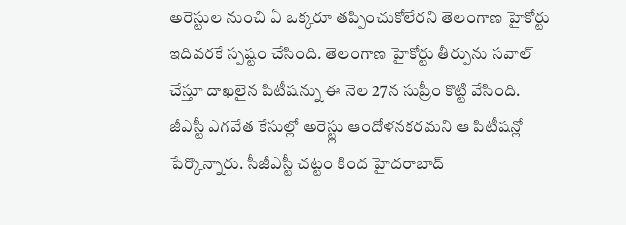అరెస్టుల నుంచి ఏ ఒక్కరూ తప్పించుకోలేరని తెలంగాణ హైకోర్టు ఇదివరకే స్పష్టం చేసింది. తెలంగాణ హైకోర్టు తీర్పును సవాల్ చేస్తూ దాఖలైన పిటీషన్ను ఈ నెల 27న సుప్రీం కొట్టి వేసింది.
జీఎస్టీ ఎగవేత కేసుల్లో అరెస్ట్లు ఆందోళనకరమని ఆ పిటీషన్లో పేర్కొన్నారు. సీజీఎస్టీ చట్టం కింద హైదరాబాద్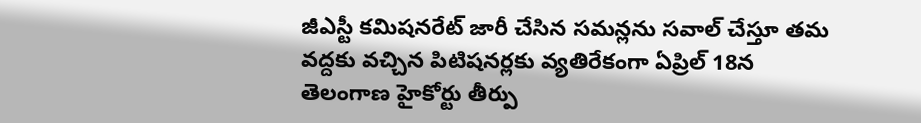జీఎస్టీ కమిషనరేట్ జారీ చేసిన సమన్లను సవాల్ చేస్తూ తమ వద్దకు వచ్చిన పిటిషనర్లకు వ్యతిరేకంగా ఏప్రిల్ 18న తెలంగాణ హైకోర్టు తీర్పు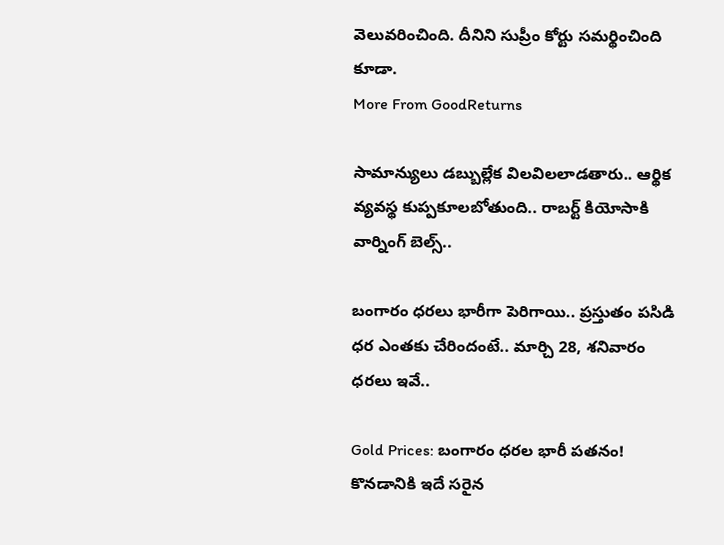వెలువరించింది. దీనిని సుప్రీం కోర్టు సమర్థించింది కూడా.
More From GoodReturns

సామాన్యులు డబ్బుల్లేక విలవిలలాడతారు.. ఆర్థిక వ్యవస్థ కుప్పకూలబోతుంది.. రాబర్ట్ కియోసాకి వార్నింగ్ బెల్స్..

బంగారం ధరలు భారీగా పెరిగాయి.. ప్రస్తుతం పసిడి ధర ఎంతకు చేరిందంటే.. మార్చి 28, శనివారం ధరలు ఇవే..

Gold Prices: బంగారం ధరల భారీ పతనం! కొనడానికి ఇదే సరైన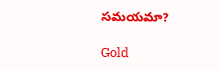సమయమా?

Gold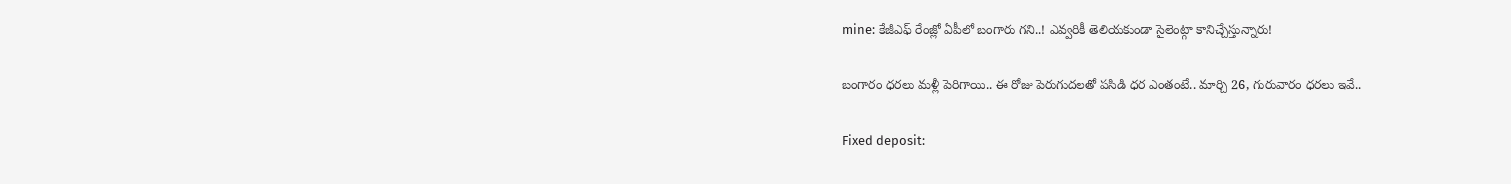mine: కేజీఎఫ్ రేంజ్లో ఏపీలో బంగారు గని..! ఎవ్వరికీ తెలియకుండా సైలెంట్గా కానిచ్చేస్తున్నారు!

బంగారం ధరలు మళ్లీ పెరిగాయి.. ఈ రోజు పెరుగుదలతో పసిడి ధర ఎంతంటే.. మార్చి 26, గురువారం ధరలు ఇవే..

Fixed deposit: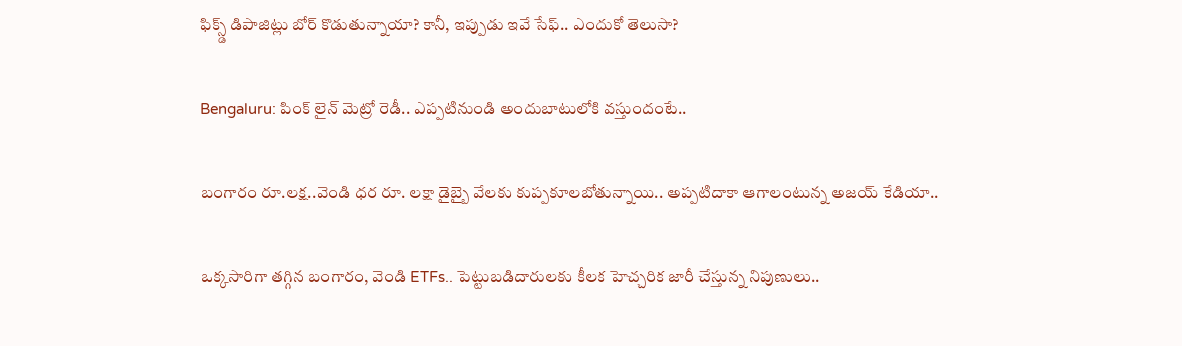ఫిక్స్డ్ డిపాజిట్లు బోర్ కొడుతున్నాయా? కానీ, ఇప్పుడు ఇవే సేఫ్.. ఎందుకో తెలుసా?

Bengaluru: పింక్ లైన్ మెట్రో రెడీ.. ఎప్పటినుండి అందుబాటులోకి వస్తుందంటే..

బంగారం రూ.లక్ష..వెండి ధర రూ. లక్షా డైబ్బై వేలకు కుప్పకూలబోతున్నాయి.. అప్పటిదాకా ఆగాలంటున్న అజయ్ కేడియా..

ఒక్కసారిగా తగ్గిన బంగారం, వెండి ETFs.. పెట్టుబడిదారులకు కీలక హెచ్చరిక జారీ చేస్తున్న నిపుణులు..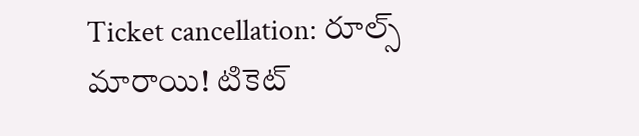Ticket cancellation: రూల్స్ మారాయి! టికెట్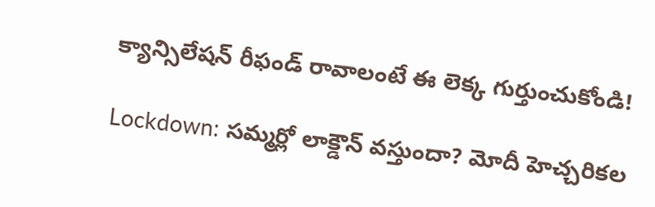క్యాన్సిలేషన్ రీఫండ్ రావాలంటే ఈ లెక్క గుర్తుంచుకోండి!

Lockdown: సమ్మర్లో లాక్డౌన్ వస్తుందా? మోదీ హెచ్చరికల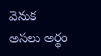వెనుక అసలు అర్థం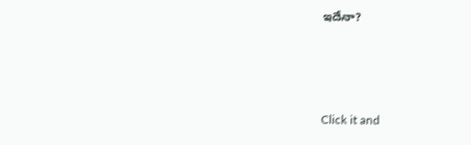ఇదేనా?



Click it and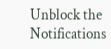Unblock the Notifications